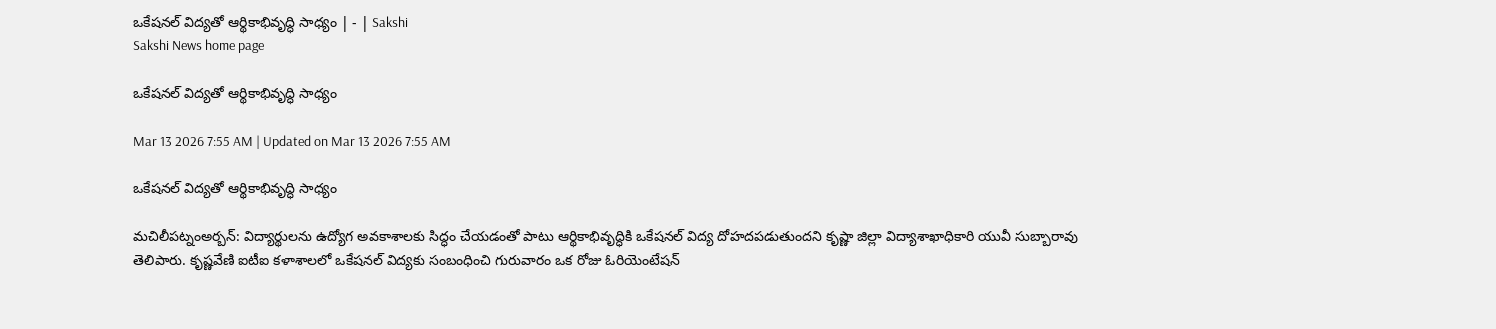ఒకేషనల్‌ విద్యతో ఆర్థికాభివృద్ధి సాధ్యం | - | Sakshi
Sakshi News home page

ఒకేషనల్‌ విద్యతో ఆర్థికాభివృద్ధి సాధ్యం

Mar 13 2026 7:55 AM | Updated on Mar 13 2026 7:55 AM

ఒకేషనల్‌ విద్యతో ఆర్థికాభివృద్ధి సాధ్యం

మచిలీపట్నంఅర్బన్‌: విద్యార్థులను ఉద్యోగ అవకాశాలకు సిద్ధం చేయడంతో పాటు ఆర్థికాభివృద్ధికి ఒకేషనల్‌ విద్య దోహదపడుతుందని కృష్ణా జిల్లా విద్యాశాఖాధికారి యువీ సుబ్బారావు తెలిపారు. కృష్ణవేణి ఐటీఐ కళాశాలలో ఒకేషనల్‌ విద్యకు సంబంధించి గురువారం ఒక రోజు ఓరియెంటేషన్‌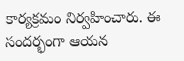కార్యక్రమం నిర్వహించారు. ఈ సందర్భంగా ఆయన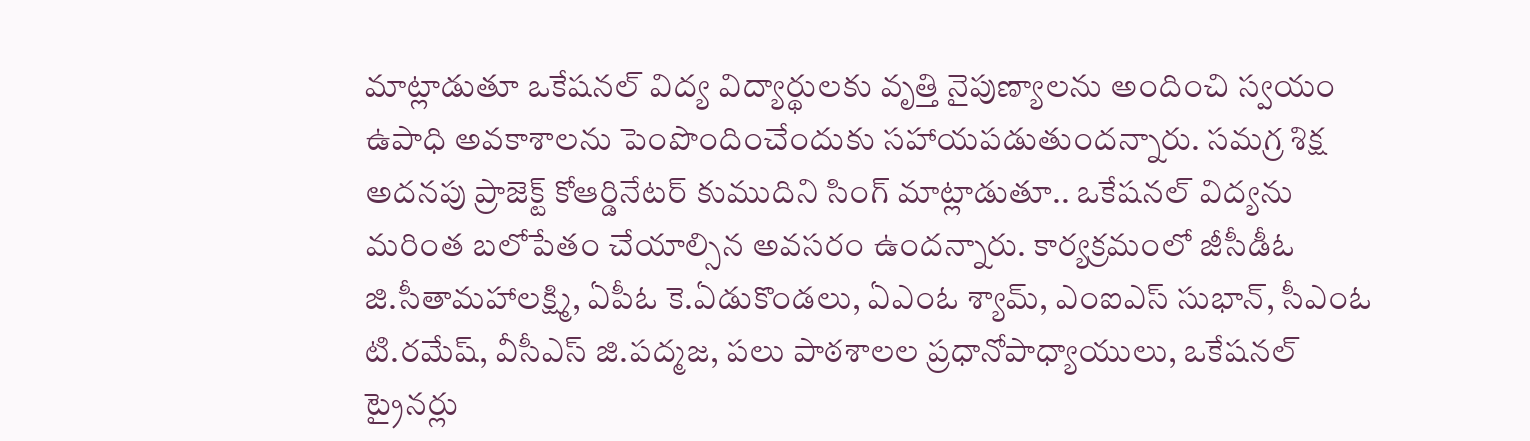మాట్లాడుతూ ఒకేషనల్‌ విద్య విద్యార్థులకు వృత్తి నైపుణ్యాలను అందించి స్వయం ఉపాధి అవకాశాలను పెంపొందించేందుకు సహాయపడుతుందన్నారు. సమగ్ర శిక్ష అదనపు ప్రాజెక్ట్‌ కోఆర్డినేటర్‌ కుముదిని సింగ్‌ మాట్లాడుతూ.. ఒకేషనల్‌ విద్యను మరింత బలోపేతం చేయాల్సిన అవసరం ఉందన్నారు. కార్యక్రమంలో జీసీడీఓ జి.సీతామహాలక్ష్మి, ఏపీఓ కె.ఏడుకొండలు, ఏఎంఓ శ్యామ్‌, ఎంఐఎస్‌ సుభాన్‌, సీఎంఓ టి.రమేష్‌, వీసీఎస్‌ జి.పద్మజ, పలు పాఠశాలల ప్రధానోపాధ్యాయులు, ఒకేషనల్‌ ట్రైనర్లు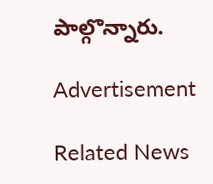పాల్గొన్నారు.

Advertisement

Related News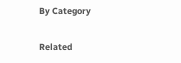By Category

Related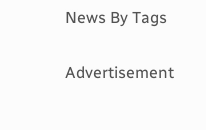News By Tags

Advertisement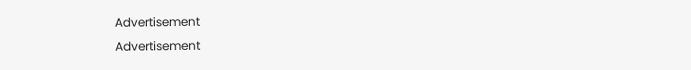Advertisement
Advertisement